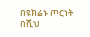በዩክሬኑ ጦርነት በሺህ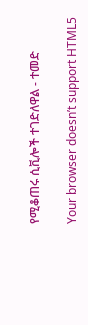የሚቆጠሩ ሲቪሎች ተገድለዋል - ተመድ

Your browser doesn’t support HTML5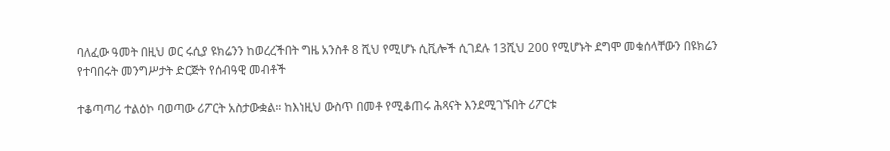ባለፈው ዓመት በዚህ ወር ሩሲያ ዩክሬንን ከወረረችበት ግዜ አንስቶ 8 ሺህ የሚሆኑ ሲቪሎች ሲገደሉ 13ሺህ 200 የሚሆኑት ደግሞ መቁሰላቸውን በዩክሬን የተባበሩት መንግሥታት ድርጅት የሰብዓዊ መብቶች

ተቆጣጣሪ ተልዕኮ ባወጣው ሪፖርት አስታውቋል። ከእነዚህ ውስጥ በመቶ የሚቆጠሩ ሕጻናት እንደሚገኙበት ሪፖርቱ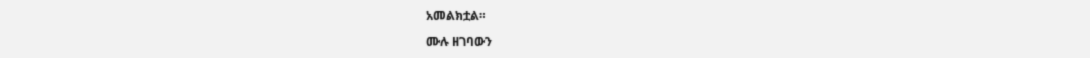አመልክቷል።

ሙሉ ዘገባውን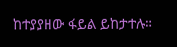ከተያያዘው ፋይል ይከታተሉ።